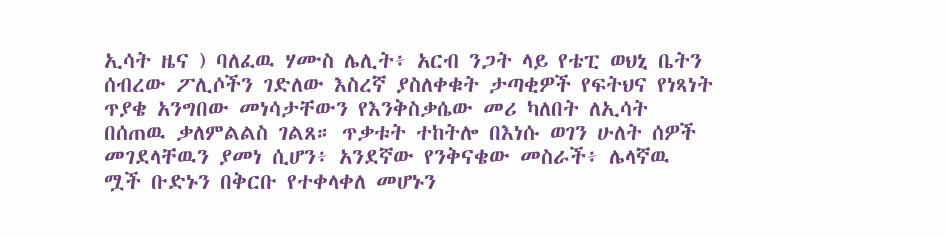ኢሳት ዜና ) ባለፈዉ ሃሙስ ሌሊት፥ አርብ ንጋት ላይ የቴፒ ወህኒ ቤትን ሰብረው ፖሊሶችን ገድለው እስረኛ ያስለቀቁት ታጣቂዎች የፍትህና የነጻነት ጥያቄ አንግበው መነሳታቸውን የእንቅስቃሴው መሪ ካለበት ለኢሳት በሰጠዉ ቃለምልልስ ገልጸ። ጥቃቱት ተከትሎ በእነሱ ወገን ሁለት ሰዎች መገደላቸዉን ያመነ ሲሆን፥ አንደኛው የንቅናቄው መስራች፥ ሌላኛዉ ሟች ቡድኑን በቅርቡ የተቀላቀለ መሆኑን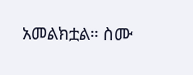አመልክቷል። ስሙ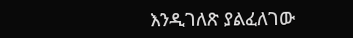እንዲገለጽ ያልፈለገው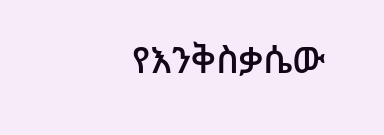የእንቅስቃሴው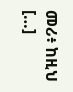መሪ፥ ከዚህ […]